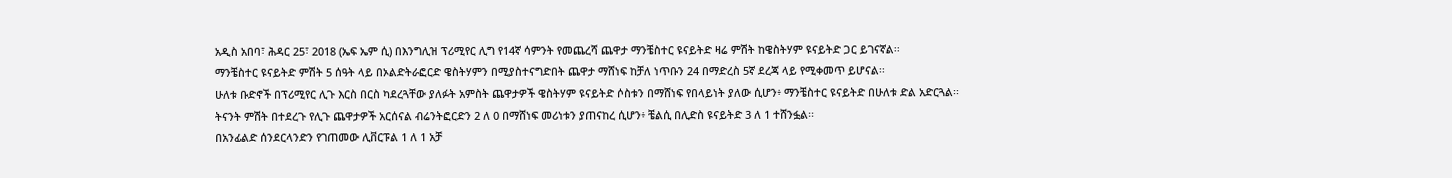አዲስ አበባ፣ ሕዳር 25፣ 2018 (ኤፍ ኤም ሲ) በእንግሊዝ ፕሪሚየር ሊግ የ14ኛ ሳምንት የመጨረሻ ጨዋታ ማንቼስተር ዩናይትድ ዛሬ ምሽት ከዌስትሃም ዩናይትድ ጋር ይገናኛል፡፡
ማንቼስተር ዩናይትድ ምሽት 5 ሰዓት ላይ በኦልድትራፎርድ ዌስትሃምን በሚያስተናግድበት ጨዋታ ማሸነፍ ከቻለ ነጥቡን 24 በማድረስ 5ኛ ደረጃ ላይ የሚቀመጥ ይሆናል፡፡
ሁለቱ ቡድኖች በፕሪሚየር ሊጉ እርስ በርስ ካደረጓቸው ያለፉት አምስት ጨዋታዎች ዌስትሃም ዩናይትድ ሶስቱን በማሸነፍ የበላይነት ያለው ሲሆን፥ ማንቼስተር ዩናይትድ በሁለቱ ድል አድርጓል፡፡
ትናንት ምሽት በተደረጉ የሊጉ ጨዋታዎች አርሰናል ብሬንትፎርድን 2 ለ 0 በማሸነፍ መሪነቱን ያጠናከረ ሲሆን፥ ቼልሲ በሊድስ ዩናይትድ 3 ለ 1 ተሸንፏል፡፡
በአንፊልድ ሰንደርላንድን የገጠመው ሊቨርፑል 1 ለ 1 አቻ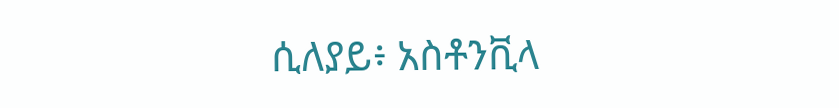ሲለያይ፥ አስቶንቪላ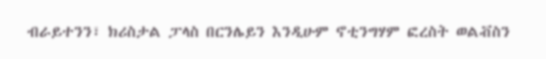ብራይተንን፣ ክሪስታል ፓላስ በርንሌይን እንዲሁም ኖቲንግሃም ፎረስት ወልቭስን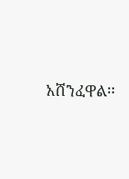አሸንፈዋል፡፡